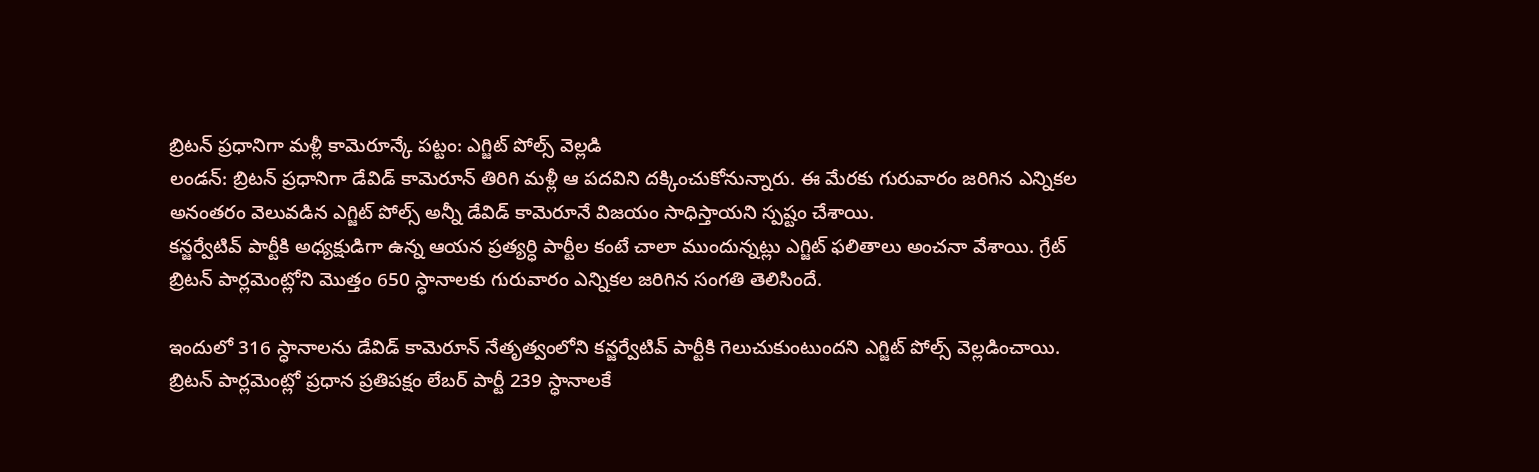బ్రిటన్ ప్రధానిగా మళ్లీ కామెరూన్కే పట్టం: ఎగ్జిట్ పోల్స్ వెల్లడి
లండన్: బ్రిటన్ ప్రధానిగా డేవిడ్ కామెరూన్ తిరిగి మళ్లీ ఆ పదవిని దక్కించుకోనున్నారు. ఈ మేరకు గురువారం జరిగిన ఎన్నికల అనంతరం వెలువడిన ఎగ్జిట్ పోల్స్ అన్నీ డేవిడ్ కామెరూనే విజయం సాధిస్తాయని స్పష్టం చేశాయి.
కన్జర్వేటివ్ పార్టీకి అధ్యక్షుడిగా ఉన్న ఆయన ప్రత్యర్ధి పార్టీల కంటే చాలా ముందున్నట్లు ఎగ్జిట్ ఫలితాలు అంచనా వేశాయి. గ్రేట్ బ్రిటన్ పార్లమెంట్లోని మొత్తం 650 స్ధానాలకు గురువారం ఎన్నికల జరిగిన సంగతి తెలిసిందే.

ఇందులో 316 స్ధానాలను డేవిడ్ కామెరూన్ నేతృత్వంలోని కన్జర్వేటివ్ పార్టీకి గెలుచుకుంటుందని ఎగ్జిట్ పోల్స్ వెల్లడించాయి. బ్రిటన్ పార్లమెంట్లో ప్రధాన ప్రతిపక్షం లేబర్ పార్టీ 239 స్ధానాలకే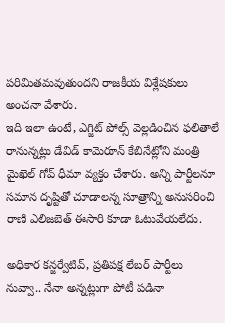పరిమితమవుతుందని రాజకీయ విశ్లేషకులు అంచనా వేశారు.
ఇది ఇలా ఉంటే, ఎగ్జిట్ పోల్స్ వెల్లడించిన ఫలితాలే రానున్నట్లు డేవిడ్ కామెరూన్ కేబినేట్లోని మంత్రి మైఖెల్ గోవ్ ధీమా వ్యక్తం చేశారు. అన్ని పార్టీలనూ సమాన దృష్టితో చూడాలన్న సూత్రాన్ని అనుసరించి రాణి ఎలిజబెత్ ఈసారి కూడా ఓటువేయలేదు.

అధికార కన్జర్వేటివ్, ప్రతిపక్ష లేబర్ పార్టీలు నువ్వా.. నేనా అన్నట్లుగా పోటీ పడినా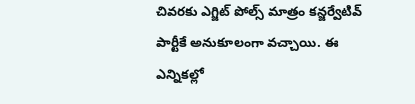చివరకు ఎగ్జిట్ పోల్స్ మాత్రం కన్జర్వేటివ్ పార్టీకే అనుకూలంగా వచ్చాయి. ఈ ఎన్నికల్లో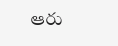ఆరు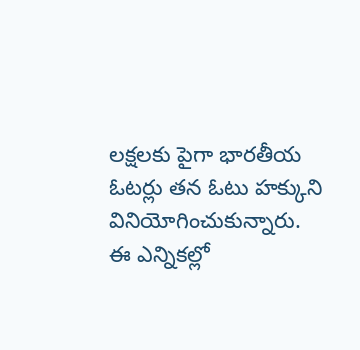లక్షలకు పైగా భారతీయ ఓటర్లు తన ఓటు హక్కుని వినియోగించుకున్నారు.
ఈ ఎన్నికల్లో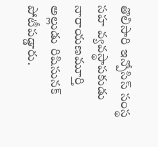తొలిసారి ఇన్పోసిస్ సంస్థ సహ వ్యవస్థాపకుడు నారాయణమూర్తి అల్లుడు రిషిసునక్ పోటీపడ్డారు.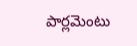పార్లమెంటు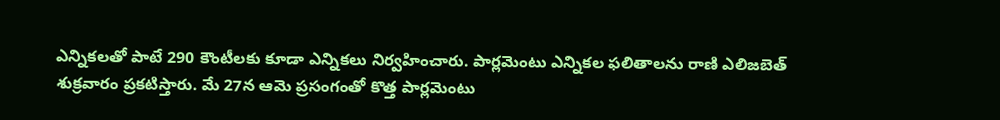ఎన్నికలతో పాటే 290 కౌంటీలకు కూడా ఎన్నికలు నిర్వహించారు. పార్లమెంటు ఎన్నికల ఫలితాలను రాణి ఎలిజబెత్ శుక్రవారం ప్రకటిస్తారు. మే 27న ఆమె ప్రసంగంతో కొత్త పార్లమెంటు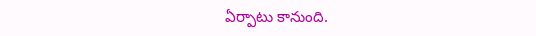ఏర్పాటు కానుంది.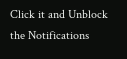Click it and Unblock the Notifications